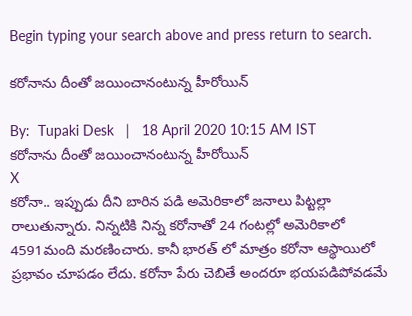Begin typing your search above and press return to search.

కరోనాను దీంతో జయించానంటున్న హీరోయిన్

By:  Tupaki Desk   |   18 April 2020 10:15 AM IST
కరోనాను దీంతో జయించానంటున్న హీరోయిన్
X
కరోనా.. ఇప్పుడు దీని బారిన పడి అమెరికాలో జనాలు పిట్టల్లా రాలుతున్నారు. నిన్నటికి నిన్న కరోనాతో 24 గంటల్లో అమెరికాలో 4591మంది మరణించారు. కానీ భారత్ లో మాత్రం కరోనా ఆస్థాయిలో ప్రభావం చూపడం లేదు. కరోనా పేరు చెబితే అందరూ భయపడిపోవడమే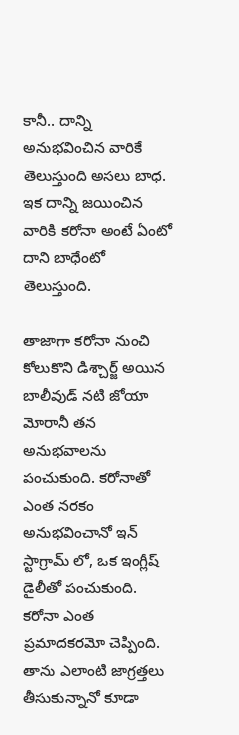కానీ.. దాన్ని అనుభవించిన వారికే తెలుస్తుంది అసలు బాధ. ఇక దాన్ని జయించిన వారికి కరోనా అంటే ఏంటో దాని బాధేంటో తెలుస్తుంది.

తాజాగా కరోనా నుంచి కోలుకొని డిశ్చార్జ్ అయిన బాలీవుడ్ నటి జోయా మోరానీ తన అనుభవాలను పంచుకుంది. కరోనాతో ఎంత నరకం అనుభవించానో ఇన్ స్టాగ్రామ్ లో, ఒక ఇంగ్లీష్ డైలీతో పంచుకుంది. కరోనా ఎంత ప్రమాదకరమో చెప్పింది. తాను ఎలాంటి జాగ్రత్తలు తీసుకున్నానో కూడా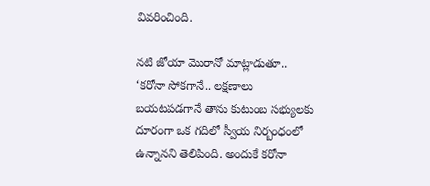వివరించింది.

నటి జోయా మొరానో మాట్లాడుతూ.. ‘కరోనా సోకగానే.. లక్షణాలు బయటపడగానే తాను కుటుంబ సభ్యులకు దూరంగా ఒక గదిలో స్వీయ నిర్బంధంలో ఉన్నానని తెలిపింది. అందుకే కరోనా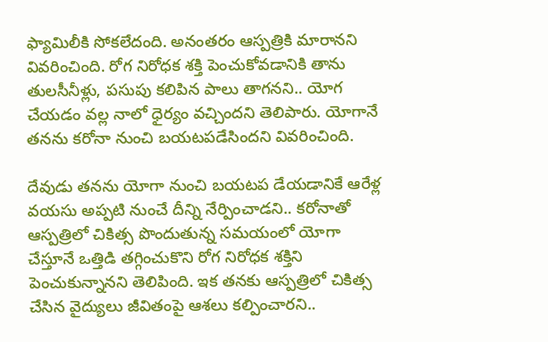ఫ్యామిలీకి సోకలేదంది. అనంతరం ఆస్పత్రికి మారానని వివరించింది. రోగ నిరోధక శక్తి పెంచుకోవడానికి తాను తులసీనీళ్లు, పసుపు కలిపిన పాలు తాగనని.. యోగ చేయడం వల్ల నాలో ధైర్యం వచ్చిందని తెలిపారు. యోగానే తనను కరోనా నుంచి బయటపడేసిందని వివరించింది.

దేవుడు తనను యోగా నుంచి బయటప డేయడానికే ఆరేళ్ల వయసు అప్పటి నుంచే దీన్ని నేర్పించాడని.. కరోనాతో ఆస్పత్రిలో చికిత్స పొందుతున్న సమయంలో యోగా చేస్తూనే ఒత్తిడి తగ్గించుకొని రోగ నిరోధక శక్తిని పెంచుకున్నానని తెలిపింది. ఇక తనకు ఆస్పత్రిలో చికిత్స చేసిన వైద్యులు జీవితంపై ఆశలు కల్పించారని..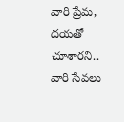వారి ప్రేమ, దయతో చూశారని.. వారి సేవలు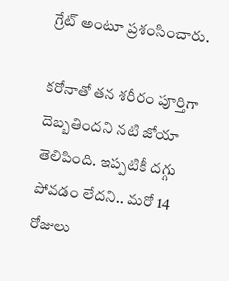గ్రేట్ అంటూ ప్రశంసించారు.

కరోనాతో తన శరీరం పూర్తిగా దెబ్బతిందని నటి జోయా తెలిపింది. ఇప్పటికీ దగ్గు పోవడం లేదని.. మరో 14 రోజులు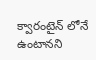క్వారంటైన్ లోనే ఉంటానని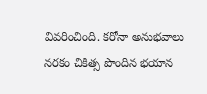వివరించింది. కరోనా అనుభవాలు నరకం చికిత్స పొందిన భయాన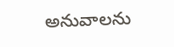అనువాలను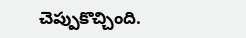చెప్పుకొచ్చింది.